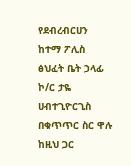የደብረብርሀን ከተማ ፖሊስ ፅህፈት ቤት ኃላፊ ኮ/ር ታዬ ሀብተጊዮርጊስ በቁጥጥር ስር ዋሉ
ከዚህ ጋር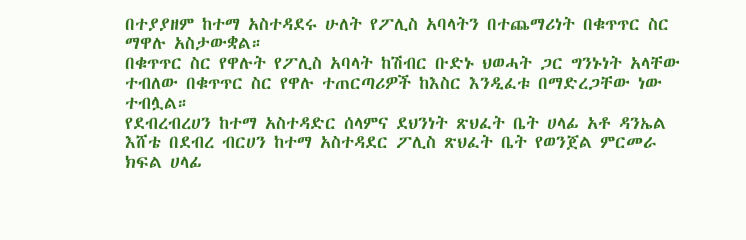በተያያዘም ከተማ አስተዳደሩ ሁለት የፖሊስ አባላትን በተጨማሪነት በቁጥጥር ስር ማዋሉ አስታውቋል።
በቁጥጥር ስር የዋሉት የፖሊስ አባላት ከሽብር ቡድኑ ህወሓት ጋር ግንኑነት አላቸው ተብለው በቁጥጥር ስር የዋሉ ተጠርጣሪዎች ከእስር እንዲፈቱ በማድረጋቸው ነው ተብሏል።
የደብረብረሀን ከተማ አስተዳድር ሰላምና ደህንነት ጽህፈት ቤት ሀላፊ አቶ ዳንኤል እሸቴ በደብረ ብርሀን ከተማ አስተዳደር ፖሊስ ጽህፈት ቤት የወንጀል ምርመራ ክፍል ሀላፊ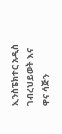ኢንስፔክተር አዲስ ገብረህይወት እና ዋና ሳጅን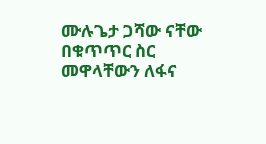ሙሉጌታ ጋሻው ናቸው በቁጥጥር ስር መዋላቸውን ለፋና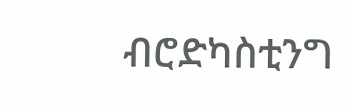ብሮድካስቲንግ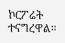ኮርፖሬት ተናግረዋል።